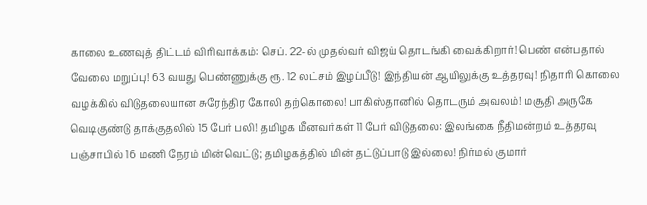காலை உணவுத் திட்டம் விரிவாக்கம்: செப். 22-ல் முதல்வர் விஜய் தொடங்கி வைக்கிறார்! பெண் என்பதால் வேலை மறுப்பு! 63 வயது பெண்ணுக்கு ரூ. 12 லட்சம் இழப்பீடு! இந்தியன் ஆயிலுக்கு உத்தரவு! நிதாரி கொலை வழக்கில் விடுதலையான சுரேந்திர கோலி தற்கொலை! பாகிஸ்தானில் தொடரும் அவலம்! மசூதி அருகே வெடிகுண்டு தாக்குதலில் 15 பேர் பலி! தமிழக மீனவர்கள் 11 பேர் விடுதலை: இலங்கை நீதிமன்றம் உத்தரவு பஞ்சாபில் 16 மணி நேரம் மின்வெட்டு; தமிழகத்தில் மின் தட்டுப்பாடு இல்லை! நிர்மல் குமார்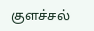குளச்சல்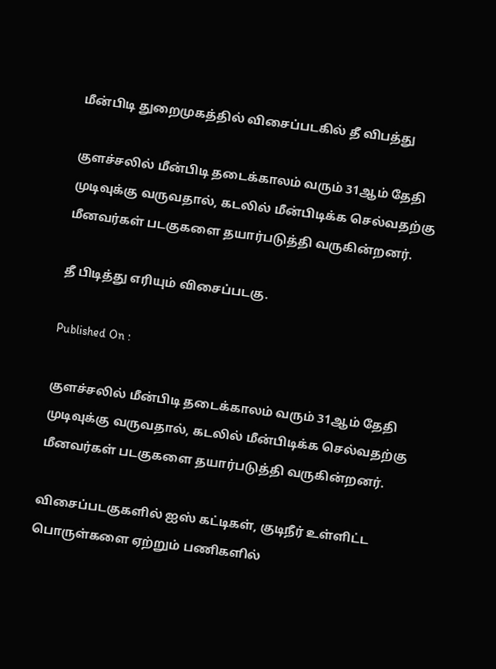மீன்பிடி துறைமுகத்தில் விசைப்படகில் தீ விபத்து

குளச்சலில் மீன்பிடி தடைக்காலம் வரும் 31ஆம் தேதி முடிவுக்கு வருவதால், கடலில் மீன்பிடிக்க செல்வதற்கு மீனவர்கள் படகுகளை தயார்படுத்தி வருகின்றனர்.

தீ பிடித்து எரியும் விசைப்படகு.

Published On :

குளச்சலில் மீன்பிடி தடைக்காலம் வரும் 31ஆம் தேதி முடிவுக்கு வருவதால், கடலில் மீன்பிடிக்க செல்வதற்கு மீனவர்கள் படகுகளை தயார்படுத்தி வருகின்றனர்.

விசைப்படகுகளில் ஐஸ் கட்டிகள், குடிநீர் உள்ளிட்ட பொருள்களை ஏற்றும் பணிகளில்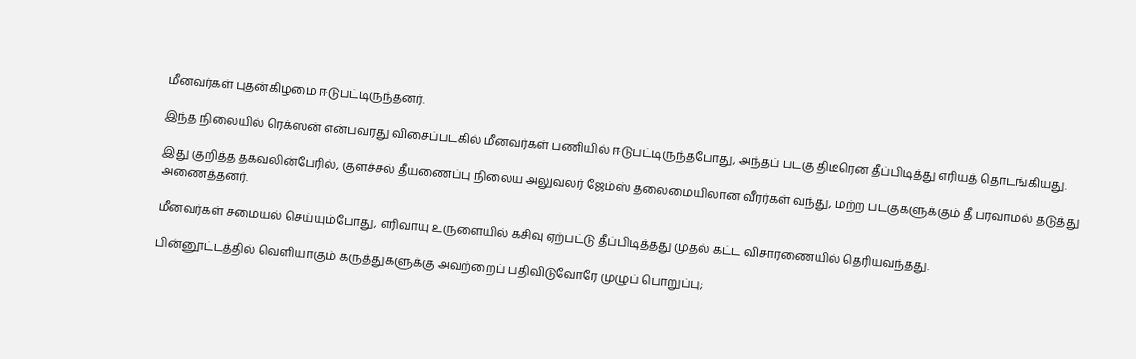மீனவர்கள் புதன்கிழமை ஈடுபட்டிருந்தனர்.

இந்த நிலையில் ரெக்ஸன் என்பவரது விசைப்படகில் மீனவர்கள் பணியில் ஈடுபட்டிருந்தபோது, அந்தப் படகு திடீரென தீப்பிடித்து எரியத் தொடங்கியது.

இது குறித்த தகவலின்பேரில், குளச்சல் தீயணைப்பு நிலைய அலுவலர் ஜேம்ஸ் தலைமையிலான வீரர்கள் வந்து, மற்ற படகுகளுக்கும் தீ பரவாமல் தடுத்து அணைத்தனர்.

மீனவர்கள் சமையல் செய்யும்போது, எரிவாயு உருளையில் கசிவு ஏற்பட்டு தீப்பிடித்தது முதல் கட்ட விசாரணையில் தெரியவந்தது.

பின்னூட்டத்தில் வெளியாகும் கருத்துகளுக்கு அவற்றைப் பதிவிடுவோரே முழுப் பொறுப்பு;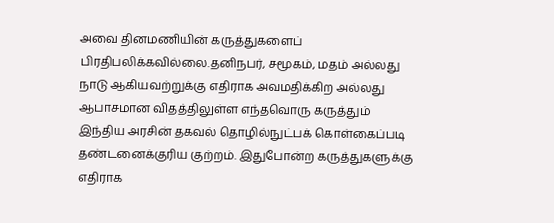அவை தினமணியின் கருத்துகளைப் பிரதிபலிக்கவில்லை.தனிநபர், சமூகம், மதம் அல்லது நாடு ஆகியவற்றுக்கு எதிராக அவமதிக்கிற அல்லது ஆபாசமான விதத்திலுள்ள எந்தவொரு கருத்தும் இந்திய அரசின் தகவல் தொழில்நுட்பக் கொள்கைப்படி தண்டனைக்குரிய குற்றம். இதுபோன்ற கருத்துகளுக்கு எதிராக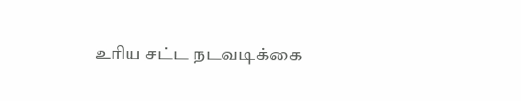உரிய சட்ட நடவடிக்கை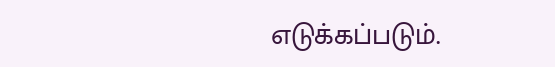எடுக்கப்படும்.